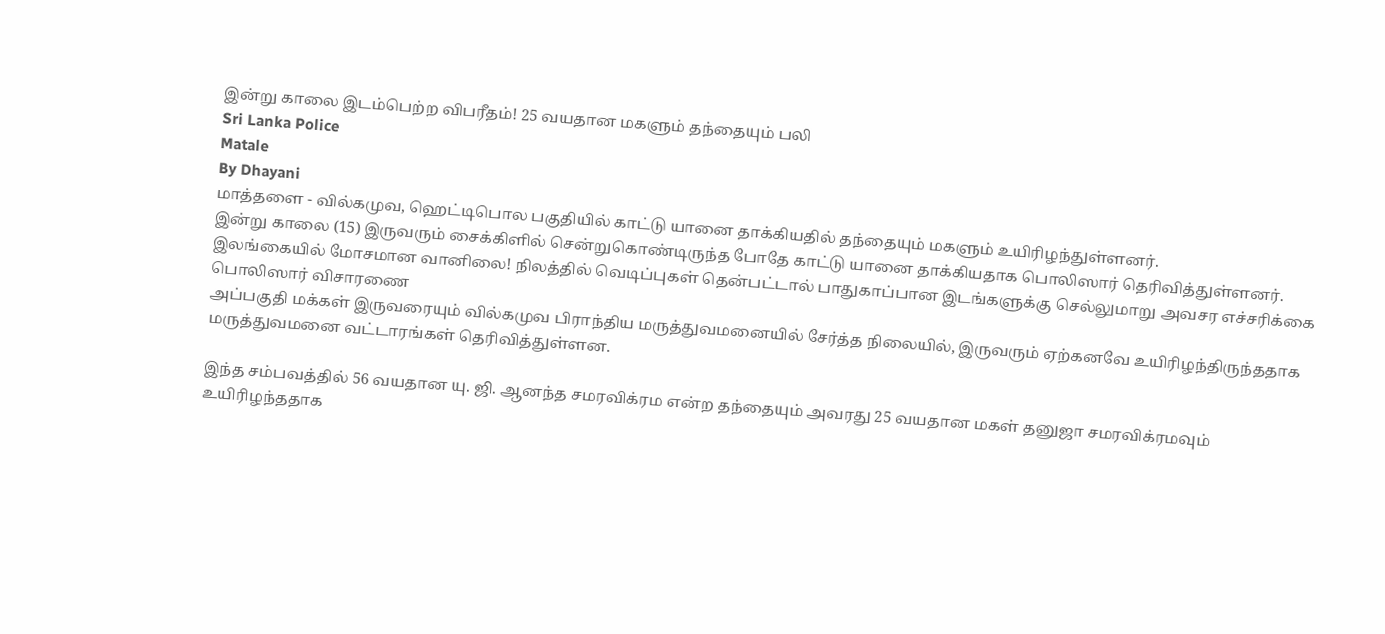இன்று காலை இடம்பெற்ற விபரீதம்! 25 வயதான மகளும் தந்தையும் பலி
Sri Lanka Police
Matale
By Dhayani
மாத்தளை - வில்கமுவ, ஹெட்டிபொல பகுதியில் காட்டு யானை தாக்கியதில் தந்தையும் மகளும் உயிரிழந்துள்ளனர்.
இன்று காலை (15) இருவரும் சைக்கிளில் சென்றுகொண்டிருந்த போதே காட்டு யானை தாக்கியதாக பொலிஸார் தெரிவித்துள்ளனர்.
இலங்கையில் மோசமான வானிலை! நிலத்தில் வெடிப்புகள் தென்பட்டால் பாதுகாப்பான இடங்களுக்கு செல்லுமாறு அவசர எச்சரிக்கை
பொலிஸார் விசாரணை
அப்பகுதி மக்கள் இருவரையும் வில்கமுவ பிராந்திய மருத்துவமனையில் சேர்த்த நிலையில், இருவரும் ஏற்கனவே உயிரிழந்திருந்ததாக மருத்துவமனை வட்டாரங்கள் தெரிவித்துள்ளன.

இந்த சம்பவத்தில் 56 வயதான யு. ஜி. ஆனந்த சமரவிக்ரம என்ற தந்தையும் அவரது 25 வயதான மகள் தனுஜா சமரவிக்ரமவும் உயிரிழந்ததாக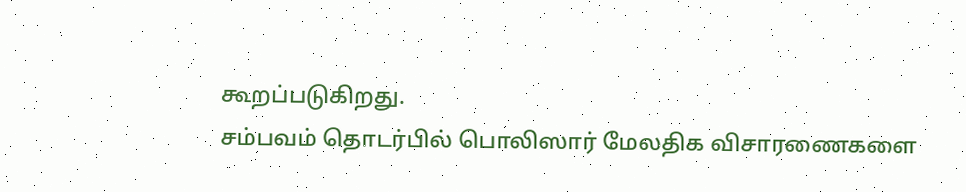கூறப்படுகிறது.
சம்பவம் தொடர்பில் பொலிஸார் மேலதிக விசாரணைகளை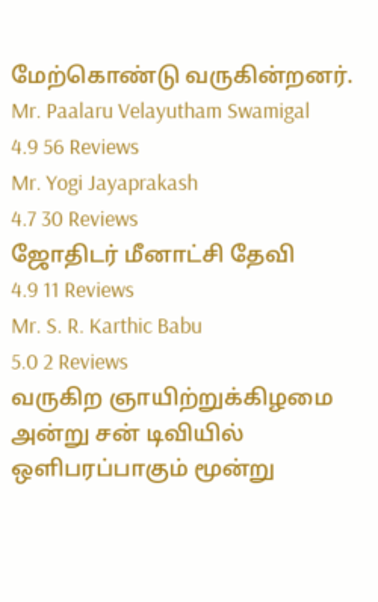மேற்கொண்டு வருகின்றனர்.
Mr. Paalaru Velayutham Swamigal
4.9 56 Reviews
Mr. Yogi Jayaprakash
4.7 30 Reviews
ஜோதிடர் மீனாட்சி தேவி
4.9 11 Reviews
Mr. S. R. Karthic Babu
5.0 2 Reviews
வருகிற ஞாயிற்றுக்கிழமை அன்று சன் டிவியில் ஒளிபரப்பாகும் மூன்று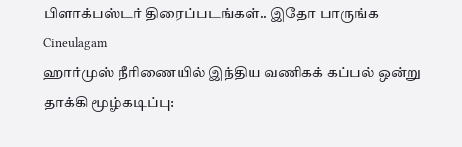பிளாக்பஸ்டர் திரைப்படங்கள்.. இதோ பாருங்க Cineulagam
ஹார்முஸ் நீரிணையில் இந்திய வணிகக் கப்பல் ஒன்று தாக்கி மூழ்கடிப்பு: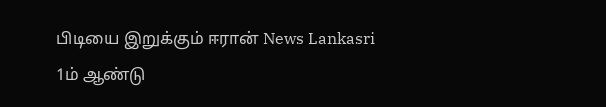பிடியை இறுக்கும் ஈரான் News Lankasri
1ம் ஆண்டு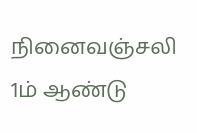நினைவஞ்சலி
1ம் ஆண்டு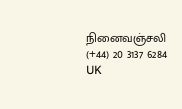நினைவஞ்சலி
(+44) 20 3137 6284
UK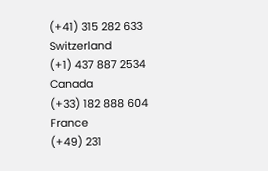(+41) 315 282 633
Switzerland
(+1) 437 887 2534
Canada
(+33) 182 888 604
France
(+49) 231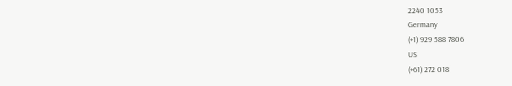2240 1053
Germany
(+1) 929 588 7806
US
(+61) 272 018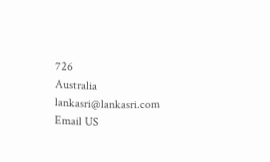726
Australia
lankasri@lankasri.com
Email US